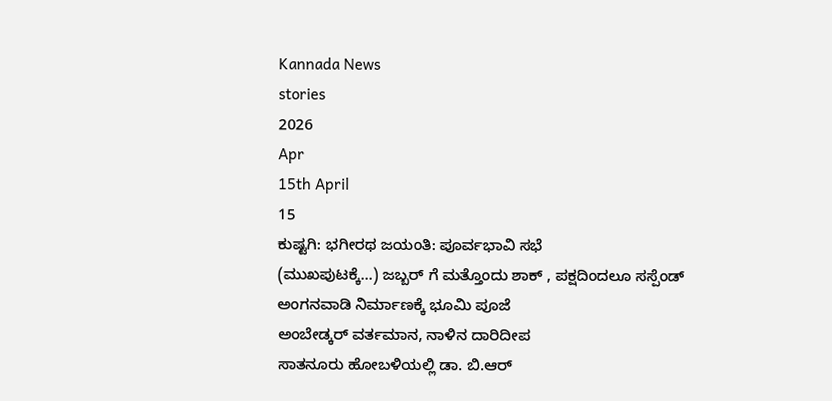Kannada News
stories
2026
Apr
15th April
15
ಕುಷ್ಟಗಿ: ಭಗೀರಥ ಜಯಂತಿ: ಪೂರ್ವಭಾವಿ ಸಭೆ
(ಮುಖಪುಟಕ್ಕೆ...) ಜಬ್ಬರ್ ಗೆ ಮತ್ತೊಂದು ಶಾಕ್ , ಪಕ್ಷದಿಂದಲೂ ಸಸ್ಪೆಂಡ್
ಅಂಗನವಾಡಿ ನಿರ್ಮಾಣಕ್ಕೆ ಭೂಮಿ ಪೂಜೆ
ಅಂಬೇಡ್ಕರ್ ವರ್ತಮಾನ, ನಾಳಿನ ದಾರಿದೀಪ
ಸಾತನೂರು ಹೋಬಳಿಯಲ್ಲಿ ಡಾ. ಬಿ.ಆರ್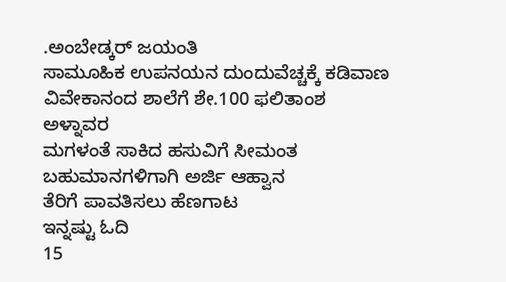.ಅಂಬೇಡ್ಕರ್ ಜಯಂತಿ
ಸಾಮೂಹಿಕ ಉಪನಯನ ದುಂದುವೆಚ್ಚಕ್ಕೆ ಕಡಿವಾಣ
ವಿವೇಕಾನಂದ ಶಾಲೆಗೆ ಶೇ.100 ಫಲಿತಾಂಶ
ಅಳ್ನಾವರ
ಮಗಳಂತೆ ಸಾಕಿದ ಹಸುವಿಗೆ ಸೀಮಂತ
ಬಹುಮಾನಗಳಿಗಾಗಿ ಅರ್ಜಿ ಆಹ್ವಾನ
ತೆರಿಗೆ ಪಾವತಿಸಲು ಹೆಣಗಾಟ
ಇನ್ನಷ್ಟು ಓದಿ
15